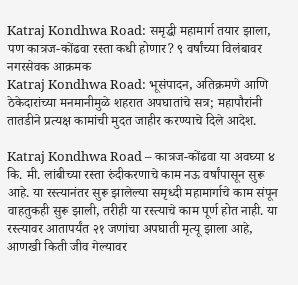Katraj Kondhwa Road: समृद्धी महामार्ग तयार झाला, पण कात्रज-कोंढवा रस्ता कधी होणार? ९ वर्षांच्या विलंबावर नगरसेवक आक्रमक
Katraj Kondhwa Road: भूसंपादन, अतिक्रमणे आणि ठेकेदारांच्या मनमानीमुळे शहरात अपघातांचे सत्र; महापौरांनी तातडीने प्रत्यक्ष कामांची मुदत जाहीर करण्याचे दिले आदेश.

Katraj Kondhwa Road – कात्रज-कोंढवा या अवघ्या ४ कि. मी. लांबीच्या रस्ता रुंदीकरणाचे काम नऊ वर्षांपासून सुरू आहे. या रस्त्यानंतर सुरू झालेल्या समृध्दी महामार्गाचे काम संपून वाहतुकही सुरू झाली, तरीही या रस्त्याचे काम पूर्ण होत नाही. या रस्त्यावर आतापर्यंत २१ जणांचा अपघाती मृत्यू झाला आहे, आणखी किती जीव गेल्यावर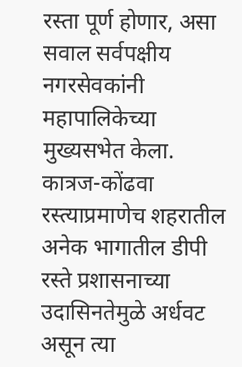रस्ता पूर्ण होणार, असा सवाल सर्वपक्षीय नगरसेवकांनी महापालिकेच्या मुख्यसभेत केला.
कात्रज-कोंढवा रस्त्याप्रमाणेच शहरातील अनेक भागातील डीपी रस्ते प्रशासनाच्या उदासिनतेमुळे अर्धवट असून त्या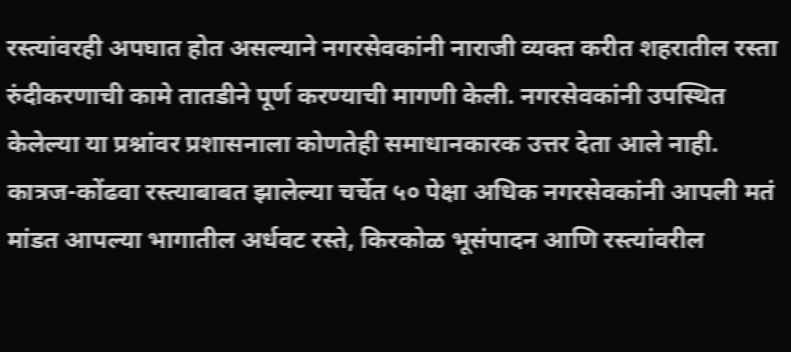रस्त्यांवरही अपघात होत असल्याने नगरसेवकांनी नाराजी व्यक्त करीत शहरातील रस्ता रुंदीकरणाची कामे तातडीने पूर्ण करण्याची मागणी केली. नगरसेवकांनी उपस्थित केलेल्या या प्रश्नांवर प्रशासनाला कोणतेही समाधानकारक उत्तर देता आले नाही.
कात्रज-कोंढवा रस्त्याबाबत झालेल्या चर्चेत ५० पेक्षा अधिक नगरसेवकांनी आपली मतं मांडत आपल्या भागातील अर्धवट रस्ते, किरकोळ भूसंपादन आणि रस्त्यांवरील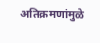अतिक्रमणांमुळे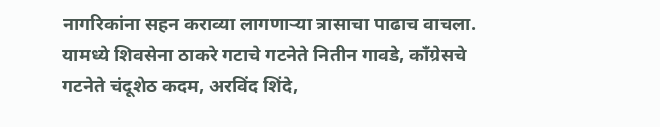नागरिकांना सहन कराव्या लागणाऱ्या त्रासाचा पाढाच वाचला. यामध्ये शिवसेना ठाकरे गटाचे गटनेते नितीन गावडे, काँग्रेसचे गटनेते चंदूशेठ कदम, अरविंद शिंदे,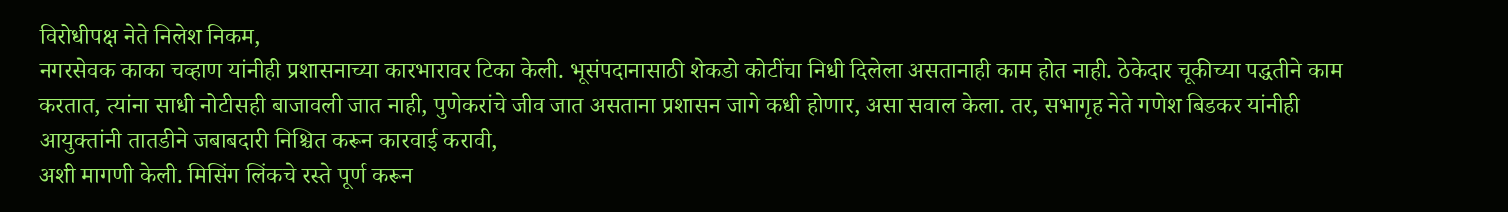विरोधीपक्ष नेते निलेश निकम,
नगरसेवक काका चव्हाण यांनीही प्रशासनाच्या कारभारावर टिका केली. भूसंपदानासाठी शेकडो कोटींचा निधी दिलेला असतानाही काम होत नाही. ठेकेदार चूकीच्या पद्धतीने काम करतात, त्यांना साधी नोटीसही बाजावली जात नाही, पुणेकरांचे जीव जात असताना प्रशासन जागे कधी होणार, असा सवाल केला. तर, सभागृह नेते गणेश बिडकर यांनीही आयुक्तांनी तातडीने जबाबदारी निश्चित करून कारवाई करावी,
अशी मागणी केली. मिसिंग लिंकचे रस्ते पूर्ण करून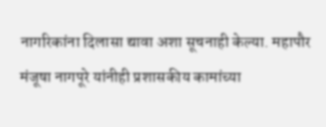नागरिकांना दिलासा द्यावा अशा सूचनाही केल्या. महापौर मंजूषा नागपूरे यांनीही प्रशासकीय कामांच्या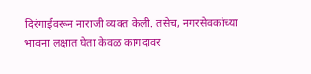दिरंगाईवरून नाराजी व्यक्त केली. तसेच, नगरसेवकांच्या भावना लक्षात घेता केवळ कागदावर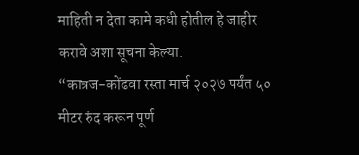माहिती न देता कामे कधी होतील हे जाहीर करावे अशा सूचना केल्या.
“कात्रज-कोंढवा रस्ता मार्च २०२७ पर्यंत ५० मीटर रुंद करून पूर्ण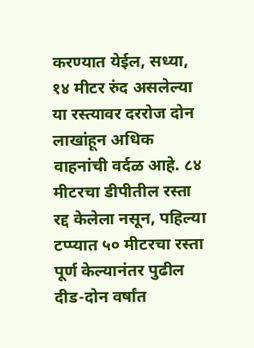करण्यात येईल, सध्या, १४ मीटर रुंद असलेल्या या रस्त्यावर दररोज दोन लाखांहून अधिक वाहनांची वर्दळ आहे. ८४ मीटरचा डीपीतील रस्ता रद्द केलेला नसून, पहिल्या टप्प्यात ५० मीटरचा रस्ता पूर्ण केल्यानंतर पुढील दीड-दोन वर्षांत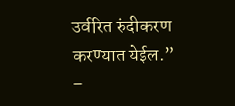उर्वरित रुंदीकरण करण्यात येईल.”
–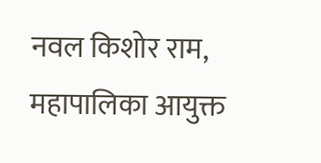नवल किशोर राम, महापालिका आयुक्त